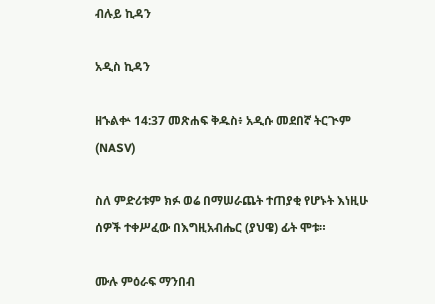ብሉይ ኪዳን

አዲስ ኪዳን

ዘኁልቍ 14:37 መጽሐፍ ቅዱስ፥ አዲሱ መደበኛ ትርጒም (NASV)

ስለ ምድሪቱም ክፉ ወሬ በማሠራጨት ተጠያቂ የሆኑት እነዚሁ ሰዎች ተቀሥፈው በእግዚአብሔር (ያህዌ) ፊት ሞቱ።

ሙሉ ምዕራፍ ማንበብ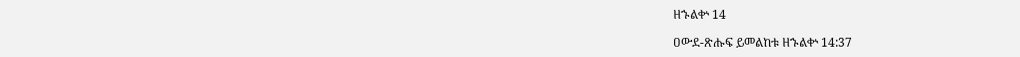ዘኁልቍ 14

ዐውደ-ጽሑፍ ይመልከቱ ዘኁልቍ 14:37